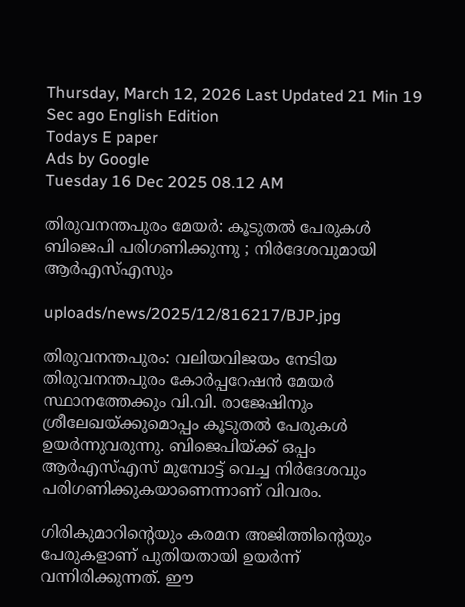Thursday, March 12, 2026 Last Updated 21 Min 19 Sec ago English Edition
Todays E paper
Ads by Google
Tuesday 16 Dec 2025 08.12 AM

തിരുവനന്തപുരം മേയര്‍: കൂടുതല്‍ പേരുകള്‍ ബിജെപി പരിഗണിക്കുന്നു ; നിര്‍ദേശവുമായി ആര്‍എസ്എസും

uploads/news/2025/12/816217/BJP.jpg

തിരുവനന്തപുരം: വലിയവിജയം നേടിയ തിരുവനന്തപുരം കോര്‍പ്പറേഷന്‍ മേയര്‍ സ്ഥാനത്തേക്കും വി.വി. രാജേഷിനും ശ്രീലേഖയ്ക്കുമൊപ്പം കൂടുതല്‍ പേരുകള്‍ ഉയര്‍ന്നുവരുന്നു. ബിജെപിയ്ക്ക് ഒപ്പം ആര്‍എസ്എസ് മുമ്പോട്ട് വെച്ച നിര്‍ദേശവും പരിഗണിക്കുകയാണെന്നാണ് വിവരം.

ഗിരികുമാറിന്റെയും കരമന അജിത്തിന്റെയും പേരുകളാണ് പുതിയതായി ഉയര്‍ന്ന് വന്നിരിക്കുന്നത്. ഈ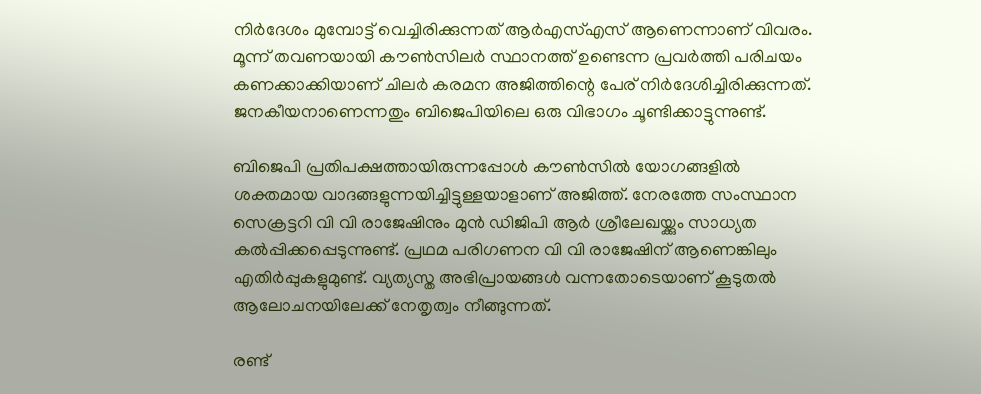നിര്‍ദേശം മുമ്പോട്ട് വെച്ചിരിക്കുന്നത് ആര്‍എസ്എസ് ആണെന്നാണ് വിവരം. മൂന്ന് തവണയായി കൗണ്‍സിലര്‍ സ്ഥാനത്ത് ഉണ്ടെന്ന പ്രവര്‍ത്തി പരിചയം കണക്കാക്കിയാണ് ചിലര്‍ കരമന അജിത്തിന്റെ പേര് നിര്‍ദേശിച്ചിരിക്കുന്നത്. ജനകീയനാണെന്നതും ബിജെപിയിലെ ഒരു വിഭാഗം ചൂണ്ടിക്കാട്ടുന്നുണ്ട്.

ബിജെപി പ്രതിപക്ഷത്തായിരുന്നപ്പോള്‍ കൗണ്‍സില്‍ യോഗങ്ങളില്‍ ശക്തമായ വാദങ്ങളുന്നയിച്ചിട്ടുള്ളയാളാണ് അജിത്ത്. നേരത്തേ സംസ്ഥാന സെക്രട്ടറി വി വി രാജേഷിനും മുന്‍ ഡിജിപി ആര്‍ ശ്രീലേഖയ്ക്കും സാധ്യത കല്‍പ്പിക്കപ്പെടുന്നുണ്ട്. പ്രഥമ പരിഗണന വി വി രാജേഷിന് ആണെങ്കിലും എതിര്‍പ്പുകളുമുണ്ട്. വ്യത്യസ്ത അഭിപ്രായങ്ങള്‍ വന്നതോടെയാണ് കൂടുതല്‍ ആലോചനയിലേക്ക് നേതൃത്വം നീങ്ങുന്നത്.

രണ്ട്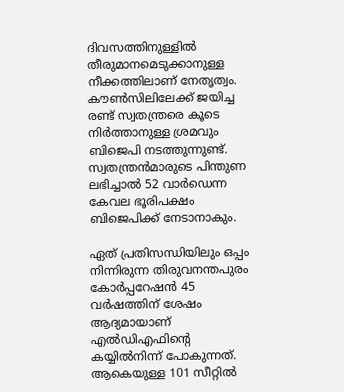ദിവസത്തിനുള്ളില്‍ തീരുമാനമെടുക്കാനുള്ള നീക്കത്തിലാണ് നേതൃത്വം. കൗണ്‍സിലിലേക്ക് ജയിച്ച രണ്ട് സ്വതന്ത്രരെ കൂടെ നിര്‍ത്താനുള്ള ശ്രമവും ബിജെപി നടത്തുന്നുണ്ട്. സ്വതന്ത്രന്‍മാരുടെ പിന്തുണ ലഭിച്ചാല്‍ 52 വാര്‍ഡെന്ന കേവല ഭൂരിപക്ഷം ബിജെപിക്ക് നേടാനാകും.

ഏത് പ്രതിസന്ധിയിലും ഒപ്പം നിന്നിരുന്ന തിരുവനന്തപുരം കോര്‍പ്പറേഷന്‍ 45 വര്‍ഷത്തിന് ശേഷം ആദ്യമായാണ് എല്‍ഡിഎഫിന്റെ കയ്യില്‍നിന്ന് പോകുന്നത്. ആകെയുള്ള 101 സീറ്റില്‍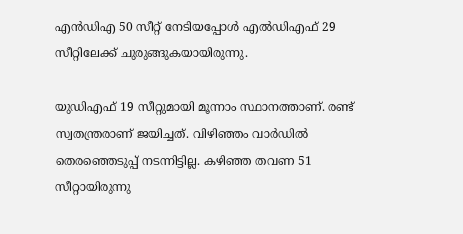എന്‍ഡിഎ 50 സീറ്റ് നേടിയപ്പോള്‍ എല്‍ഡിഎഫ് 29 സീറ്റിലേക്ക് ചുരുങ്ങുകയായിരുന്നു.

യുഡിഎഫ് 19 സീറ്റുമായി മൂന്നാം സ്ഥാനത്താണ്. രണ്ട് സ്വതന്ത്രരാണ് ജയിച്ചത്. വിഴിഞ്ഞം വാര്‍ഡില്‍ തെരഞ്ഞെടുപ്പ് നടന്നിട്ടില്ല. കഴിഞ്ഞ തവണ 51 സീറ്റായിരുന്നു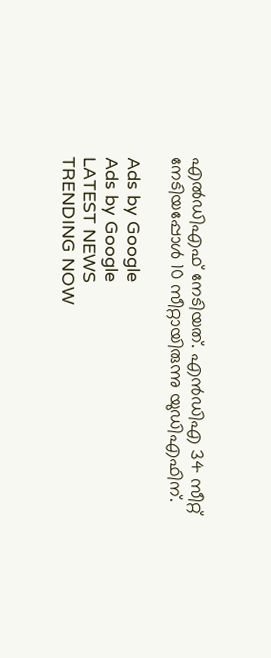എല്‍ഡിഎഫ് നേടിയത്. എന്‍ഡിഎ 34 സീറ്റ് നേടിയപ്പോള്‍ 10 സീറ്റായിരുന്നു യുഡിഎഫിന്.

Ads by Google
Ads by Google
LATEST NEWS
TRENDING NOW